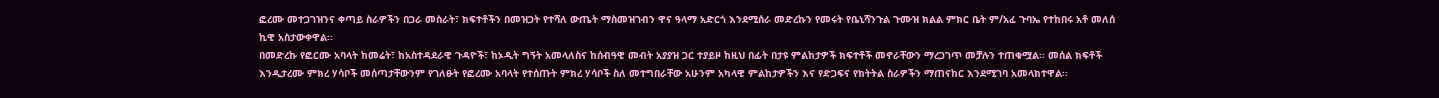ፎረሙ መተጋገዝንና ቀጣይ ስራዎችን በጋራ መስራት፣ ክፍተቶችን በመዝጋት የተሻለ ውጤት ማስመዝገብን ዋና ዓላማ አድርጎ እንደሚሰራ መድረኩን የመሩት የቤኒሻንጉል ጉሙዝ ክልል ምክር ቤት ም/አፈ ጉባኤ የተከበሩ አቶ መለሰ ኪዊ አስታውቀዋል፡፡
በመድረኩ የፎርሙ አባላት ከመሬት፣ ከአስተዳደራዊ ጉዳዮች፣ ከኦዲት ግኝት አመላለስና ከሰብዓዊ መብት አያያዝ ጋር ተያይዞ ከዚህ በፊት በታዩ ምልከታዎች ክፍተቶች መኖራቸውን ማረጋገጥ መቻሉን ተጠቁሟል፡፡ መሰል ክፍቶች እንዲታረሙ ምክረ ሃሳቦች መሰጣታቸውንም የገለፁት የፎረሙ አባላት የተሰጡት ምክረ ሃሳቦች ስለ መተግበራቸው አሁንም አካላዊ ምልከታዎችን እና የድጋፍና የክትትል ስራዎችን ማጠናከር እንደሚገባ አመላክተዋል፡፡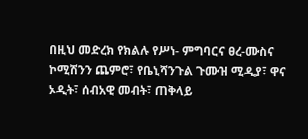በዚህ መድረክ የክልሉ የሥነ- ምግባርና ፀረ-ሙስና ኮሚሽንን ጨምሮ፣ የቤኒሻንጉል ጉሙዝ ሚዲያ፣ ዋና ኦዲት፣ ሰብአዊ መብት፣ ጠቅላይ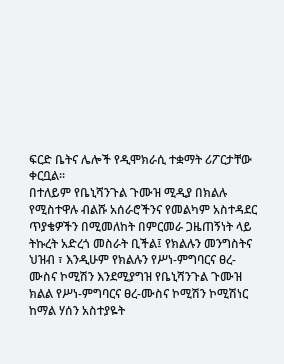ፍርድ ቤትና ሌሎች የዲሞክራሲ ተቋማት ሪፖርታቸው ቀርቧል፡፡
በተለይም የቤኒሻንጉል ጉሙዝ ሚዲያ በክልሉ የሚስተዋሉ ብልሹ አሰራሮችንና የመልካም አስተዳደር ጥያቄዎችን በሚመለከት በምርመራ ጋዜጠኝነት ላይ ትኩረት አድረጎ መስራት ቢችል፤ የክልሉን መንግስትና ህዝብ ፣ እንዲሁም የክልሉን የሥነ-ምግባርና ፀረ-ሙስና ኮሚሽን እንደሚያግዝ የቤኒሻንጉል ጉሙዝ ክልል የሥነ-ምግባርና ፀረ-ሙስና ኮሚሽን ኮሚሽነር ከማል ሃሰን አስተያዬት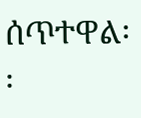ሰጥተዋል፡፡